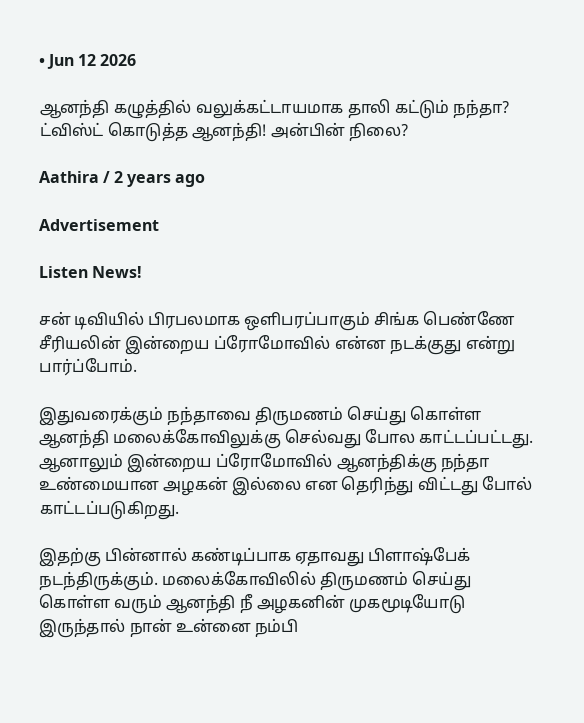• Jun 12 2026

ஆனந்தி கழுத்தில் வலுக்கட்டாயமாக தாலி கட்டும் நந்தா? ட்விஸ்ட் கொடுத்த ஆனந்தி! அன்பின் நிலை?

Aathira / 2 years ago

Advertisement

Listen News!

சன் டிவியில் பிரபலமாக ஒளிபரப்பாகும் சிங்க பெண்ணே சீரியலின் இன்றைய ப்ரோமோவில் என்ன நடக்குது என்று பார்ப்போம்.

இதுவரைக்கும் நந்தாவை திருமணம் செய்து கொள்ள ஆனந்தி மலைக்கோவிலுக்கு செல்வது போல காட்டப்பட்டது. ஆனாலும் இன்றைய ப்ரோமோவில் ஆனந்திக்கு நந்தா உண்மையான அழகன் இல்லை என தெரிந்து விட்டது போல் காட்டப்படுகிறது.

இதற்கு பின்னால் கண்டிப்பாக ஏதாவது பிளாஷ்பேக் நடந்திருக்கும். மலைக்கோவிலில் திருமணம் செய்து கொள்ள வரும் ஆனந்தி நீ அழகனின் முகமூடியோடு இருந்தால் நான் உன்னை நம்பி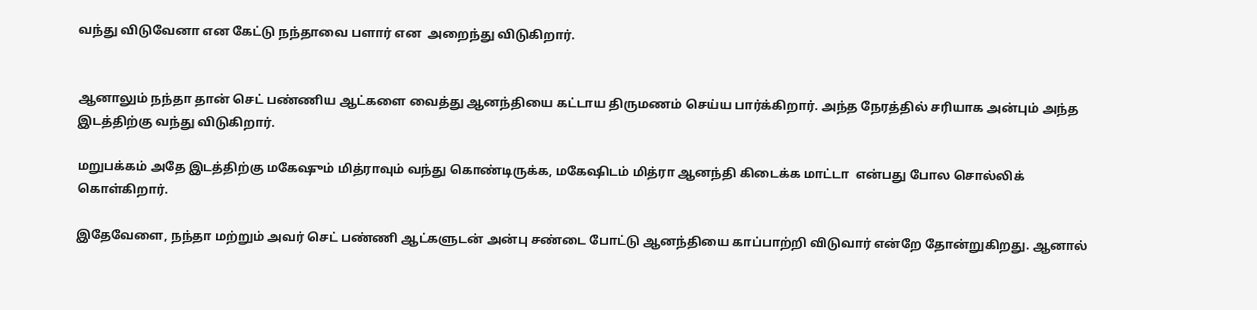வந்து விடுவேனா என கேட்டு நந்தாவை பளார் என  அறைந்து விடுகிறார்.


ஆனாலும் நந்தா தான் செட் பண்ணிய ஆட்களை வைத்து ஆனந்தியை கட்டாய திருமணம் செய்ய பார்க்கிறார். அந்த நேரத்தில் சரியாக அன்பும் அந்த இடத்திற்கு வந்து விடுகிறார்.

மறுபக்கம் அதே இடத்திற்கு மகேஷும் மித்ராவும் வந்து கொண்டிருக்க, மகேஷிடம் மித்ரா ஆனந்தி கிடைக்க மாட்டா  என்பது போல சொல்லிக் கொள்கிறார்.

இதேவேளை, நந்தா மற்றும் அவர் செட் பண்ணி ஆட்களுடன் அன்பு சண்டை போட்டு ஆனந்தியை காப்பாற்றி விடுவார் என்றே தோன்றுகிறது. ஆனால்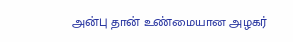அன்பு தான் உண்மையான அழகர்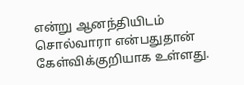என்று ஆனந்தியிடம் சொல்வாரா என்பதுதான் கேள்விக்குறியாக உள்ளது.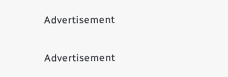Advertisement

Advertisement